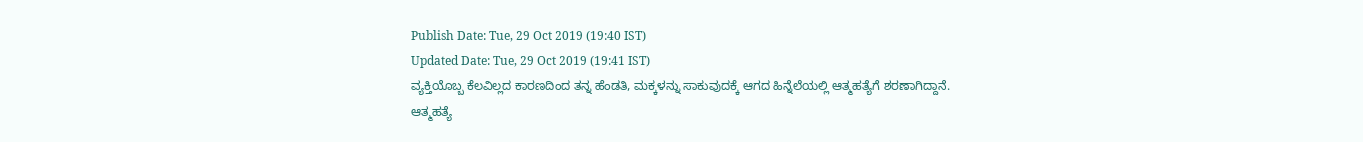Publish Date: Tue, 29 Oct 2019 (19:40 IST)
Updated Date: Tue, 29 Oct 2019 (19:41 IST)
ವ್ಯಕ್ತಿಯೊಬ್ಬ ಕೆಲವಿಲ್ಲದ ಕಾರಣದಿಂದ ತನ್ನ ಹೆಂಡತಿ, ಮಕ್ಕಳನ್ನು ಸಾಕುವುದಕ್ಕೆ ಆಗದ ಹಿನ್ನೆಲೆಯಲ್ಲಿ ಆತ್ಮಹತ್ಯೆಗೆ ಶರಣಾಗಿದ್ದಾನೆ.
ಆತ್ಮಹತ್ಯೆ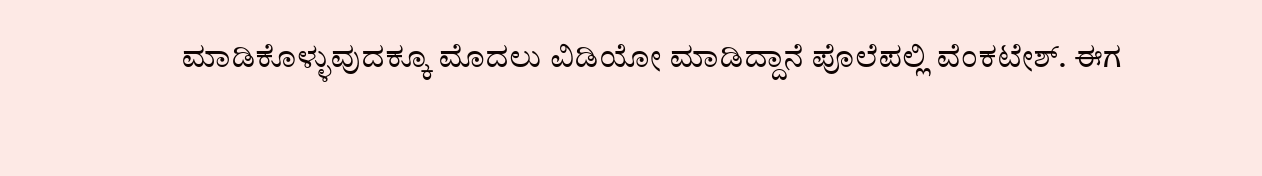ಮಾಡಿಕೊಳ್ಳುವುದಕ್ಕೂ ಮೊದಲು ವಿಡಿಯೋ ಮಾಡಿದ್ದಾನೆ ಪೊಲೆಪಲ್ಲಿ ವೆಂಕಟೇಶ್. ಈಗ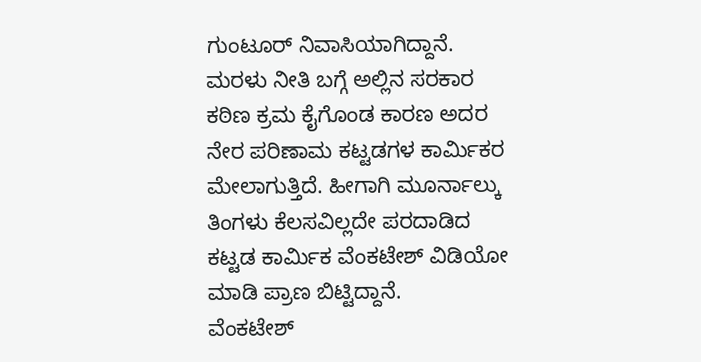ಗುಂಟೂರ್ ನಿವಾಸಿಯಾಗಿದ್ದಾನೆ.
ಮರಳು ನೀತಿ ಬಗ್ಗೆ ಅಲ್ಲಿನ ಸರಕಾರ ಕಠಿಣ ಕ್ರಮ ಕೈಗೊಂಡ ಕಾರಣ ಅದರ ನೇರ ಪರಿಣಾಮ ಕಟ್ಟಡಗಳ ಕಾರ್ಮಿಕರ ಮೇಲಾಗುತ್ತಿದೆ. ಹೀಗಾಗಿ ಮೂರ್ನಾಲ್ಕು ತಿಂಗಳು ಕೆಲಸವಿಲ್ಲದೇ ಪರದಾಡಿದ ಕಟ್ಟಡ ಕಾರ್ಮಿಕ ವೆಂಕಟೇಶ್ ವಿಡಿಯೋ ಮಾಡಿ ಪ್ರಾಣ ಬಿಟ್ಟಿದ್ದಾನೆ.
ವೆಂಕಟೇಶ್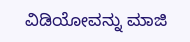ವಿಡಿಯೋವನ್ನು ಮಾಜಿ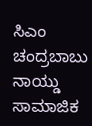ಸಿಎಂ ಚಂದ್ರಬಾಬು ನಾಯ್ಡು ಸಾಮಾಜಿಕ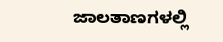ಜಾಲತಾಣಗಳಲ್ಲಿ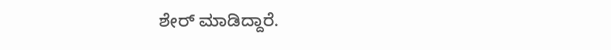ಶೇರ್ ಮಾಡಿದ್ದಾರೆ.